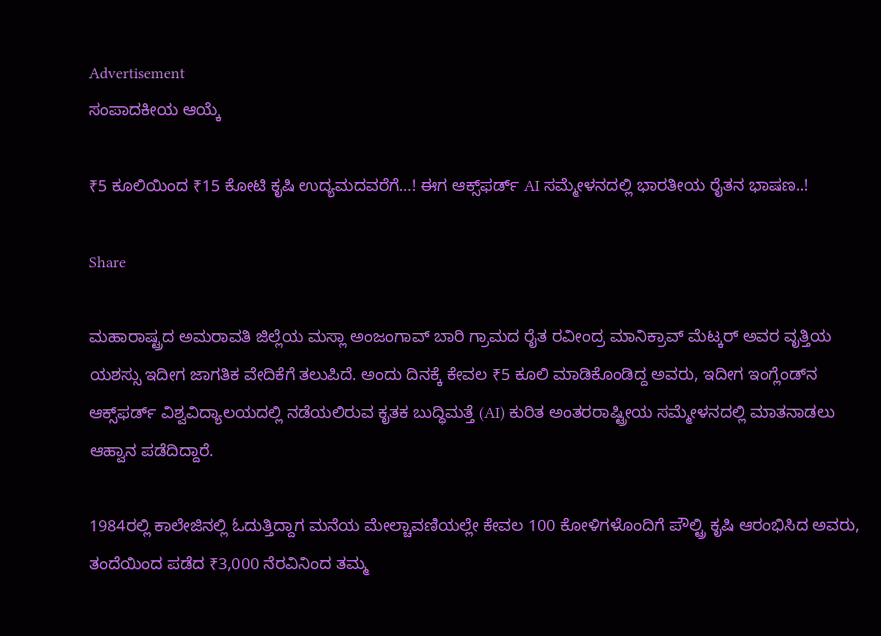Advertisement
ಸಂಪಾದಕೀಯ ಆಯ್ಕೆ

₹5 ಕೂಲಿಯಿಂದ ₹15 ಕೋಟಿ ಕೃಷಿ ಉದ್ಯಮದವರೆಗೆ…! ಈಗ ಆಕ್ಸ್‌ಫರ್ಡ್‌ AI ಸಮ್ಮೇಳನದಲ್ಲಿ ಭಾರತೀಯ ರೈತನ ಭಾಷಣ..!

Share

ಮಹಾರಾಷ್ಟ್ರದ ಅಮರಾವತಿ ಜಿಲ್ಲೆಯ ಮಸ್ಲಾ ಅಂಜಂಗಾವ್‌ ಬಾರಿ ಗ್ರಾಮದ ರೈತ ರವೀಂದ್ರ ಮಾನಿಕ್ರಾವ್ ಮೆಟ್ಕರ್ ಅವರ ವೃತ್ತಿಯ ಯಶಸ್ಸು ಇದೀಗ ಜಾಗತಿಕ ವೇದಿಕೆಗೆ ತಲುಪಿದೆ. ಅಂದು ದಿನಕ್ಕೆ ಕೇವಲ ₹5 ಕೂಲಿ ಮಾಡಿಕೊಂಡಿದ್ದ ಅವರು, ಇದೀಗ ಇಂಗ್ಲೆಂಡ್‌ನ ಆಕ್ಸ್‌ಫರ್ಡ್ ವಿಶ್ವವಿದ್ಯಾಲಯದಲ್ಲಿ ನಡೆಯಲಿರುವ ಕೃತಕ ಬುದ್ಧಿಮತ್ತೆ (AI) ಕುರಿತ ಅಂತರರಾಷ್ಟ್ರೀಯ ಸಮ್ಮೇಳನದಲ್ಲಿ ಮಾತನಾಡಲು ಆಹ್ವಾನ ಪಡೆದಿದ್ದಾರೆ.

1984ರಲ್ಲಿ ಕಾಲೇಜಿನಲ್ಲಿ ಓದುತ್ತಿದ್ದಾಗ ಮನೆಯ ಮೇಲ್ಚಾವಣಿಯಲ್ಲೇ ಕೇವಲ 100 ಕೋಳಿಗಳೊಂದಿಗೆ ಪೌಲ್ಟ್ರಿ ಕೃಷಿ ಆರಂಭಿಸಿದ ಅವರು, ತಂದೆಯಿಂದ ಪಡೆದ ₹3,000 ನೆರವಿನಿಂದ ತಮ್ಮ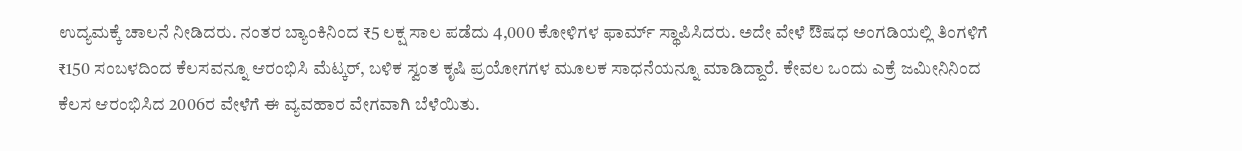ಉದ್ಯಮಕ್ಕೆ ಚಾಲನೆ ನೀಡಿದರು. ನಂತರ ಬ್ಯಾಂಕಿನಿಂದ ₹5 ಲಕ್ಷ ಸಾಲ ಪಡೆದು 4,000 ಕೋಳಿಗಳ ಫಾರ್ಮ್‌ ಸ್ಥಾಪಿಸಿದರು. ಅದೇ ವೇಳೆ ಔಷಧ ಅಂಗಡಿಯಲ್ಲಿ ತಿಂಗಳಿಗೆ ₹150 ಸಂಬಳದಿಂದ ಕೆಲಸವನ್ನೂ ಆರಂಭಿಸಿ ಮೆಟ್ಕರ್, ಬಳಿಕ ಸ್ವಂತ ಕೃಷಿ ಪ್ರಯೋಗಗಳ ಮೂಲಕ ಸಾಧನೆಯನ್ನೂ ಮಾಡಿದ್ದಾರೆ. ಕೇವಲ ಒಂದು ಎಕ್ರೆ ಜಮೀನಿನಿಂದ ಕೆಲಸ ಆರಂಭಿಸಿದ 2006ರ ವೇಳೆಗೆ ಈ ವ್ಯವಹಾರ ವೇಗವಾಗಿ ಬೆಳೆಯಿತು.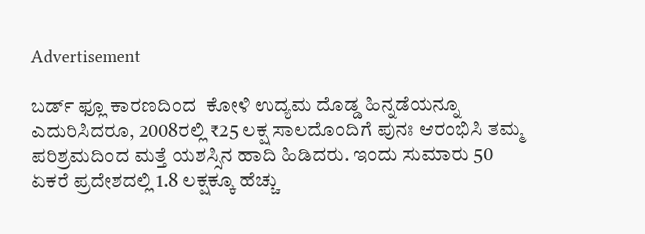Advertisement

ಬರ್ಡ್‌ ಫ್ಲೂ ಕಾರಣದಿಂದ  ಕೋಳಿ ಉದ್ಯಮ ದೊಡ್ಡ ಹಿನ್ನಡೆಯನ್ನೂ ಎದುರಿಸಿದರೂ, 2008ರಲ್ಲಿ ₹25 ಲಕ್ಷ ಸಾಲದೊಂದಿಗೆ ಪುನಃ ಆರಂಭಿಸಿ ತಮ್ಮ ಪರಿಶ್ರಮದಿಂದ ಮತ್ತೆ ಯಶಸ್ಸಿನ ಹಾದಿ ಹಿಡಿದರು. ಇಂದು ಸುಮಾರು 50 ಏಕರೆ ಪ್ರದೇಶದಲ್ಲಿ 1.8 ಲಕ್ಷಕ್ಕೂ ಹೆಚ್ಚು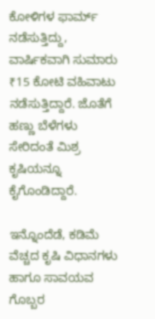ಕೋಳಿಗಳ ಫಾರ್ಮ್‌ ನಡೆಸುತ್ತಿದ್ದು, ವಾರ್ಷಿಕವಾಗಿ ಸುಮಾರು ₹15 ಕೋಟಿ ವಹಿವಾಟು ನಡೆಸುತ್ತಿದ್ದಾರೆ. ಜೊತೆಗೆ ಹಣ್ಣು ಬೆಳೆಗಳು ಸೇರಿದಂತೆ ಮಿಶ್ರ ಕೃಷಿಯನ್ನೂ ಕೈಗೊಂಡಿದ್ದಾರೆ.

ಇನ್ನೊಂದೆಡೆ, ಕಡಿಮೆ ವೆಚ್ಚದ ಕೃಷಿ ವಿಧಾನಗಳು ಹಾಗೂ ಸಾವಯವ ಗೊಬ್ಬರ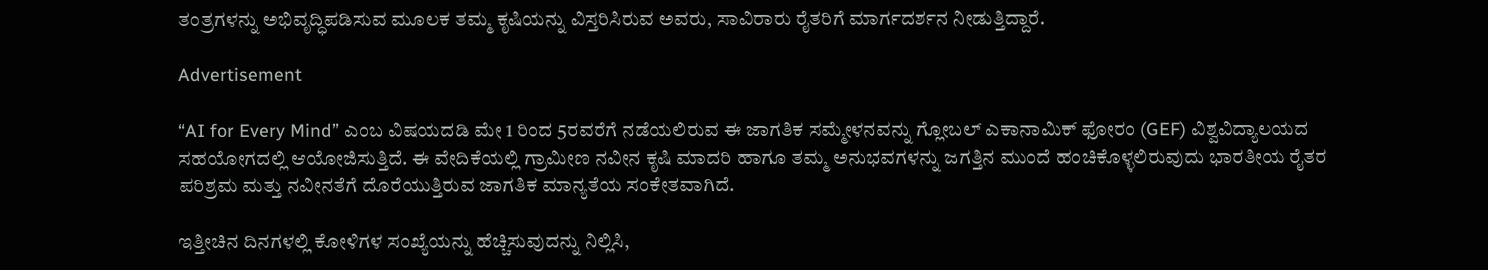ತಂತ್ರಗಳನ್ನು ಅಭಿವೃದ್ಧಿಪಡಿಸುವ ಮೂಲಕ ತಮ್ಮ ಕೃಷಿಯನ್ನು ವಿಸ್ತರಿಸಿರುವ ಅವರು, ಸಾವಿರಾರು ರೈತರಿಗೆ ಮಾರ್ಗದರ್ಶನ ನೀಡುತ್ತಿದ್ದಾರೆ.

Advertisement

“AI for Every Mind” ಎಂಬ ವಿಷಯದಡಿ ಮೇ 1 ರಿಂದ 5ರವರೆಗೆ ನಡೆಯಲಿರುವ ಈ ಜಾಗತಿಕ ಸಮ್ಮೇಳನವನ್ನು ಗ್ಲೋಬಲ್ ಎಕಾನಾಮಿಕ್ ಫೋರಂ (GEF) ವಿಶ್ವವಿದ್ಯಾಲಯದ ಸಹಯೋಗದಲ್ಲಿ ಆಯೋಜಿಸುತ್ತಿದೆ. ಈ ವೇದಿಕೆಯಲ್ಲಿ ಗ್ರಾಮೀಣ ನವೀನ ಕೃಷಿ ಮಾದರಿ ಹಾಗೂ ತಮ್ಮ ಅನುಭವಗಳನ್ನು ಜಗತ್ತಿನ ಮುಂದೆ ಹಂಚಿಕೊಳ್ಳಲಿರುವುದು ಭಾರತೀಯ ರೈತರ ಪರಿಶ್ರಮ ಮತ್ತು ನವೀನತೆಗೆ ದೊರೆಯುತ್ತಿರುವ ಜಾಗತಿಕ ಮಾನ್ಯತೆಯ ಸಂಕೇತವಾಗಿದೆ.

ಇತ್ತೀಚಿನ ದಿನಗಳಲ್ಲಿ ಕೋಳಿಗಳ ಸಂಖ್ಯೆಯನ್ನು ಹೆಚ್ಚಿಸುವುದನ್ನು ನಿಲ್ಲಿಸಿ,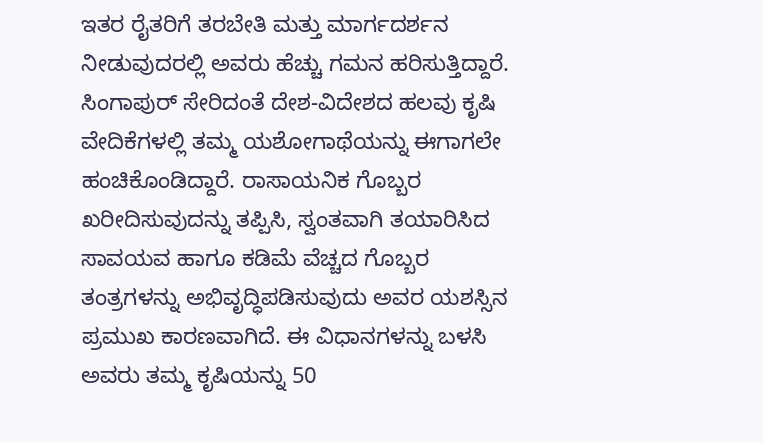ಇತರ ರೈತರಿಗೆ ತರಬೇತಿ ಮತ್ತು ಮಾರ್ಗದರ್ಶನ ನೀಡುವುದರಲ್ಲಿ ಅವರು ಹೆಚ್ಚು ಗಮನ ಹರಿಸುತ್ತಿದ್ದಾರೆ. ಸಿಂಗಾಪುರ್ ಸೇರಿದಂತೆ ದೇಶ-ವಿದೇಶದ ಹಲವು ಕೃಷಿ ವೇದಿಕೆಗಳಲ್ಲಿ ತಮ್ಮ ಯಶೋಗಾಥೆಯನ್ನು ಈಗಾಗಲೇ ಹಂಚಿಕೊಂಡಿದ್ದಾರೆ. ರಾಸಾಯನಿಕ ಗೊಬ್ಬರ ಖರೀದಿಸುವುದನ್ನು ತಪ್ಪಿಸಿ, ಸ್ವಂತವಾಗಿ ತಯಾರಿಸಿದ ಸಾವಯವ ಹಾಗೂ ಕಡಿಮೆ ವೆಚ್ಚದ ಗೊಬ್ಬರ ತಂತ್ರಗಳನ್ನು ಅಭಿವೃದ್ಧಿಪಡಿಸುವುದು ಅವರ ಯಶಸ್ಸಿನ ಪ್ರಮುಖ ಕಾರಣವಾಗಿದೆ. ಈ ವಿಧಾನಗಳನ್ನು ಬಳಸಿ ಅವರು ತಮ್ಮ ಕೃಷಿಯನ್ನು 50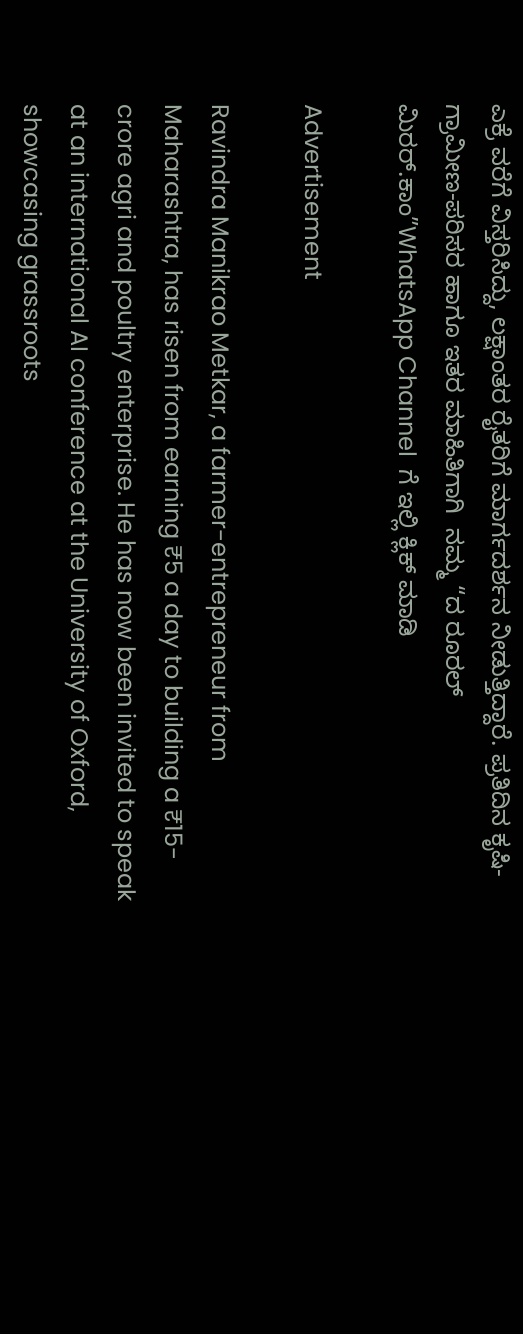ಎಕ್ರೆ ವರೆಗೆ ವಿಸ್ತರಿಸಿದ್ದು, ಲಕ್ಷಾಂತರ ರೈತರಿಗೆ ಮಾರ್ಗದರ್ಶನ ನೀಡುತ್ತಿದ್ದಾರೆ. ಪ್ರತಿದಿನ ಕೃಷಿ-ಗ್ರಾಮೀಣ-ಪರಿಸರ ಹಾಗೂ ಇತರ ಮಾಹಿತಿಗಾಗಿ  ನಮ್ಮ “ದ ರೂರಲ್‌ ಮಿರರ್.ಕಾಂ”WhatsApp Channel  ಗೆ ಇಲ್ಲಿ ಕ್ಲಿಕ್‌ ಮಾಡಿ

Advertisement

Ravindra Manikrao Metkar, a farmer-entrepreneur from Maharashtra, has risen from earning ₹5 a day to building a ₹15-crore agri and poultry enterprise. He has now been invited to speak at an international AI conference at the University of Oxford, showcasing grassroots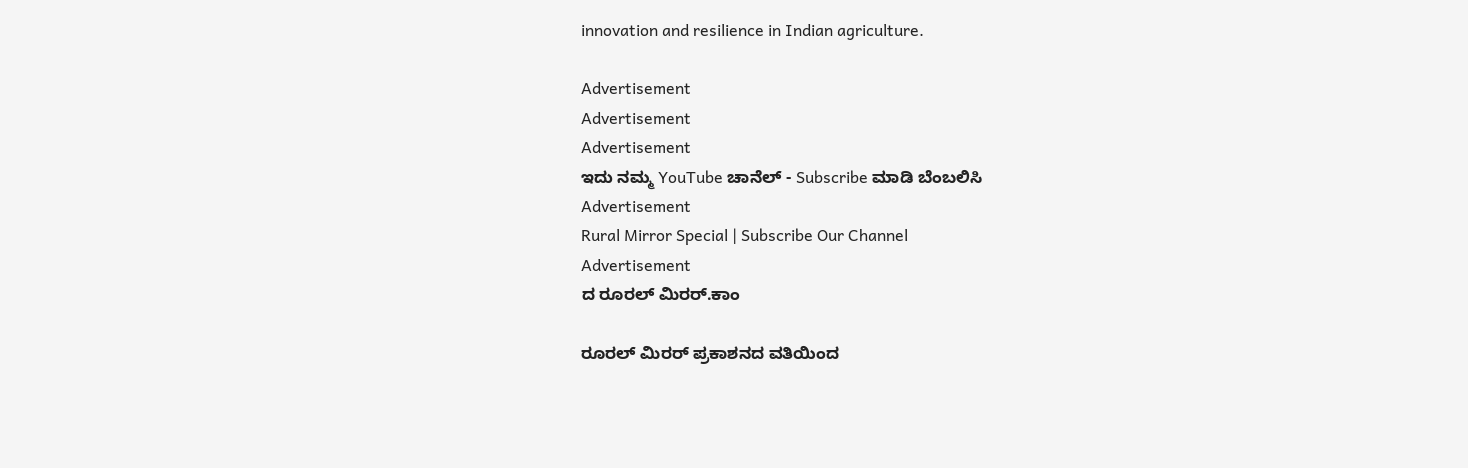innovation and resilience in Indian agriculture.

Advertisement
Advertisement
Advertisement
ಇದು ನಮ್ಮ YouTube ಚಾನೆಲ್ - Subscribe ಮಾಡಿ ಬೆಂಬಲಿಸಿ
Advertisement
Rural Mirror Special | Subscribe Our Channel
Advertisement
ದ ರೂರಲ್ ಮಿರರ್.ಕಾಂ

ರೂರಲ್‌ ಮಿರರ್‌ ಪ್ರಕಾಶನದ ವತಿಯಿಂದ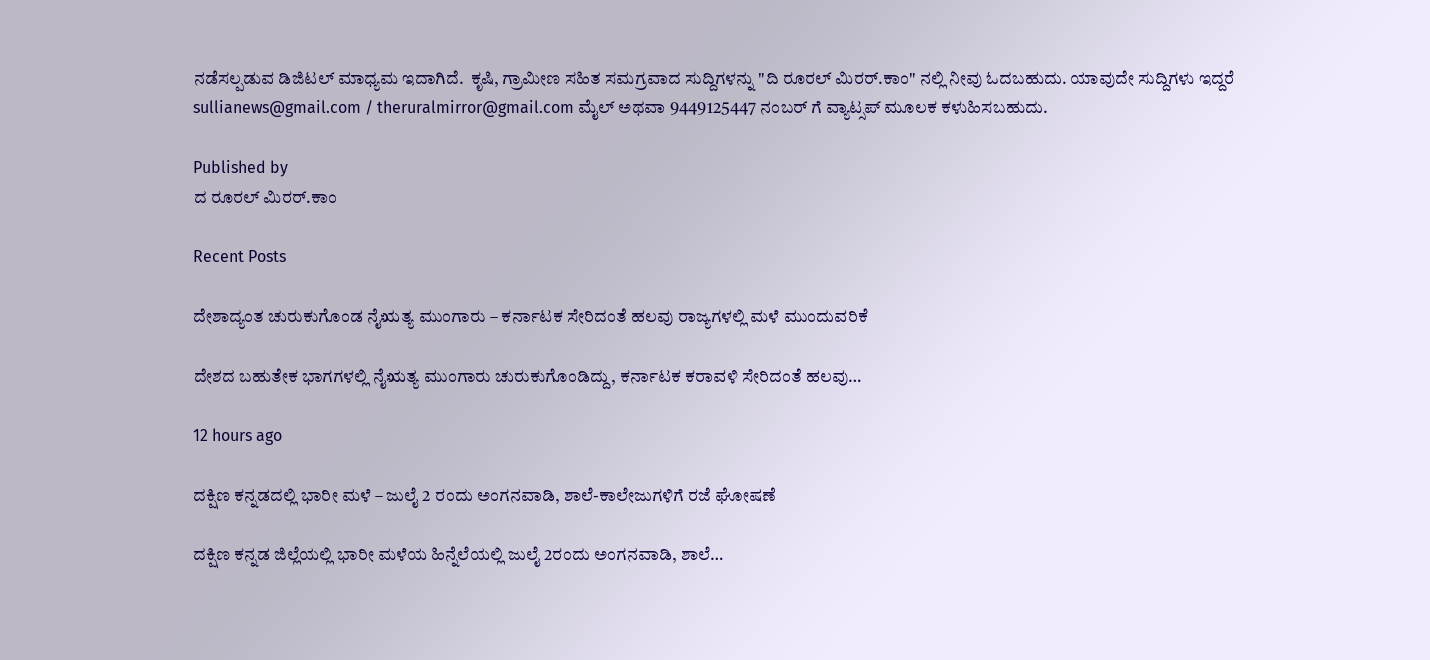ನಡೆಸಲ್ಪಡುವ ಡಿಜಿಟಲ್‌ ಮಾಧ್ಯಮ ಇದಾಗಿದೆ.  ಕೃಷಿ, ಗ್ರಾಮೀಣ ಸಹಿತ ಸಮಗ್ರವಾದ ಸುದ್ದಿಗಳನ್ನು "ದಿ ರೂರಲ್‌ ಮಿರರ್‌.ಕಾಂ" ನಲ್ಲಿ ನೀವು ಓದಬಹುದು. ಯಾವುದೇ ಸುದ್ದಿಗಳು ಇದ್ದರೆ sullianews@gmail.com / theruralmirror@gmail.com ಮೈಲ್ ಅಥವಾ 9449125447 ನಂಬರ್ ಗೆ ವ್ಯಾಟ್ಸಪ್ ಮೂಲಕ ಕಳುಹಿಸಬಹುದು.

Published by
ದ ರೂರಲ್ ಮಿರರ್.ಕಾಂ

Recent Posts

ದೇಶಾದ್ಯಂತ ಚುರುಕುಗೊಂಡ ನೈಋತ್ಯ ಮುಂಗಾರು – ಕರ್ನಾಟಕ ಸೇರಿದಂತೆ ಹಲವು ರಾಜ್ಯಗಳಲ್ಲಿ ಮಳೆ ಮುಂದುವರಿಕೆ

ದೇಶದ ಬಹುತೇಕ ಭಾಗಗಳಲ್ಲಿ ನೈಋತ್ಯ ಮುಂಗಾರು ಚುರುಕುಗೊಂಡಿದ್ದು, ಕರ್ನಾಟಕ ಕರಾವಳಿ ಸೇರಿದಂತೆ ಹಲವು…

12 hours ago

ದಕ್ಷಿಣ ಕನ್ನಡದಲ್ಲಿ ಭಾರೀ ಮಳೆ – ಜುಲೈ 2 ರಂದು ಅಂಗನವಾಡಿ, ಶಾಲೆ-ಕಾಲೇಜುಗಳಿಗೆ ರಜೆ ಘೋಷಣೆ

ದಕ್ಷಿಣ ಕನ್ನಡ ಜಿಲ್ಲೆಯಲ್ಲಿ ಭಾರೀ ಮಳೆಯ ಹಿನ್ನೆಲೆಯಲ್ಲಿ ಜುಲೈ 2ರಂದು ಅಂಗನವಾಡಿ, ಶಾಲೆ…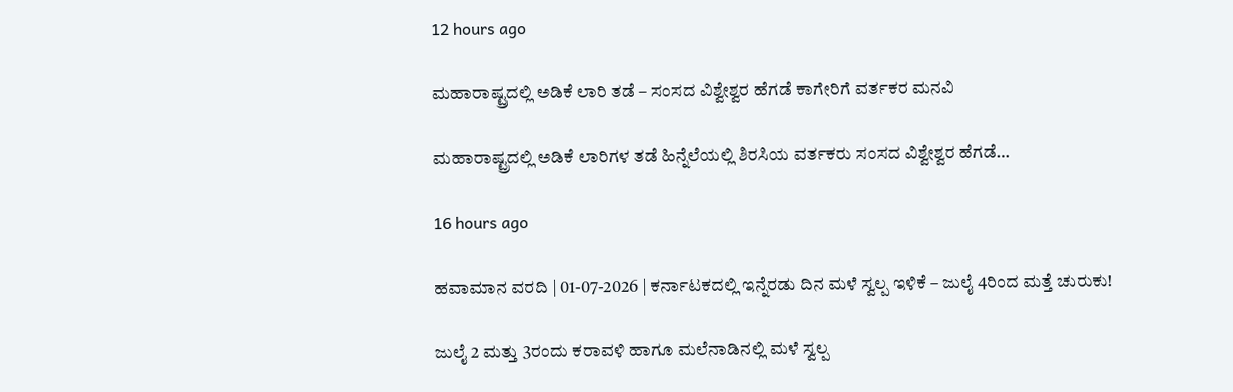12 hours ago

ಮಹಾರಾಷ್ಟ್ರದಲ್ಲಿ ಅಡಿಕೆ ಲಾರಿ ತಡೆ – ಸಂಸದ ವಿಶ್ವೇಶ್ವರ ಹೆಗಡೆ ಕಾಗೇರಿಗೆ ವರ್ತಕರ ಮನವಿ

ಮಹಾರಾಷ್ಟ್ರದಲ್ಲಿ ಅಡಿಕೆ ಲಾರಿಗಳ ತಡೆ ಹಿನ್ನೆಲೆಯಲ್ಲಿ ಶಿರಸಿಯ ವರ್ತಕರು ಸಂಸದ ವಿಶ್ವೇಶ್ವರ ಹೆಗಡೆ…

16 hours ago

ಹವಾಮಾನ ವರದಿ | 01-07-2026 | ಕರ್ನಾಟಕದಲ್ಲಿ ಇನ್ನೆರಡು ದಿನ ಮಳೆ ಸ್ವಲ್ಪ ಇಳಿಕೆ – ಜುಲೈ 4ರಿಂದ ಮತ್ತೆ ಚುರುಕು!

ಜುಲೈ 2 ಮತ್ತು 3ರಂದು ಕರಾವಳಿ ಹಾಗೂ ಮಲೆನಾಡಿನಲ್ಲಿ ಮಳೆ ಸ್ವಲ್ಪ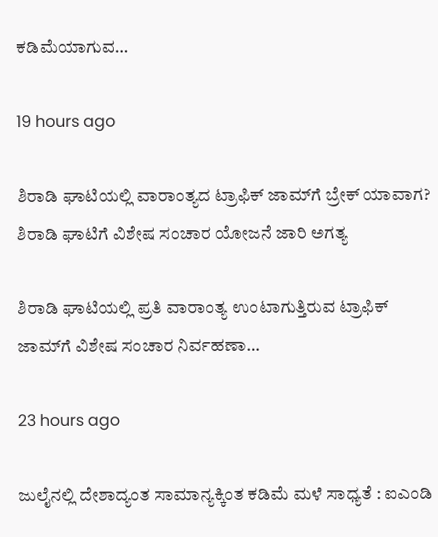ಕಡಿಮೆಯಾಗುವ…

19 hours ago

ಶಿರಾಡಿ ಘಾಟಿಯಲ್ಲಿ ವಾರಾಂತ್ಯದ ಟ್ರಾಫಿಕ್‌ ಜಾಮ್‌ಗೆ ಬ್ರೇಕ್‌ ಯಾವಾಗ? ಶಿರಾಡಿ ಘಾಟಿಗೆ ವಿಶೇಷ ಸಂಚಾರ ಯೋಜನೆ ಜಾರಿ ಅಗತ್ಯ

ಶಿರಾಡಿ ಘಾಟಿಯಲ್ಲಿ ಪ್ರತಿ ವಾರಾಂತ್ಯ ಉಂಟಾಗುತ್ತಿರುವ ಟ್ರಾಫಿಕ್‌ ಜಾಮ್‌ಗೆ ವಿಶೇಷ ಸಂಚಾರ ನಿರ್ವಹಣಾ…

23 hours ago

ಜುಲೈನಲ್ಲಿ ದೇಶಾದ್ಯಂತ ಸಾಮಾನ್ಯಕ್ಕಿಂತ ಕಡಿಮೆ ಮಳೆ ಸಾಧ್ಯತೆ : ಐಎಂಡಿ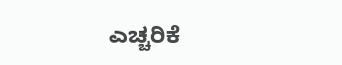ಎಚ್ಚರಿಕೆ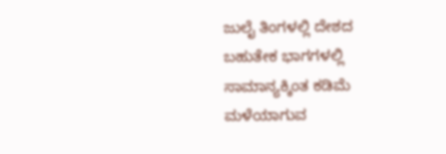ಜುಲೈ ತಿಂಗಳಲ್ಲಿ ದೇಶದ ಬಹುತೇಕ ಭಾಗಗಳಲ್ಲಿ ಸಾಮಾನ್ಯಕ್ಕಿಂತ ಕಡಿಮೆ ಮಳೆಯಾಗುವ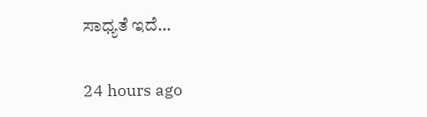ಸಾಧ್ಯತೆ ಇದೆ…

24 hours ago